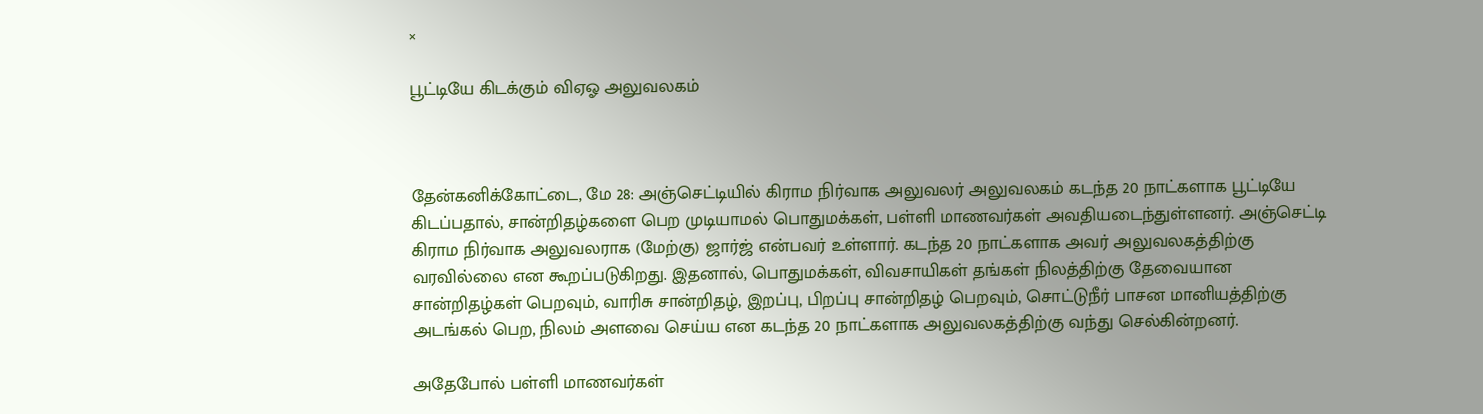×

பூட்டியே கிடக்கும் விஏஓ அலுவலகம்



தேன்கனிக்கோட்டை, மே 28: அஞ்செட்டியில் கிராம நிர்வாக அலுவலர் அலுவலகம் கடந்த 20 நாட்களாக பூட்டியே கிடப்பதால், சான்றிதழ்களை பெற முடியாமல் பொதுமக்கள், பள்ளி மாணவர்கள் அவதியடைந்துள்ளனர். அஞ்செட்டி கிராம நிர்வாக அலுவலராக (மேற்கு) ஜார்ஜ் என்பவர் உள்ளார். கடந்த 20 நாட்களாக அவர் அலுவலகத்திற்கு வரவில்லை என கூறப்படுகிறது. இதனால், பொதுமக்கள், விவசாயிகள் தங்கள் நிலத்திற்கு தேவையான சான்றிதழ்கள் பெறவும், வாரிசு சான்றிதழ், இறப்பு, பிறப்பு சான்றிதழ் பெறவும், சொட்டுநீர் பாசன மானியத்திற்கு அடங்கல் பெற, நிலம் அளவை செய்ய என கடந்த 20 நாட்களாக அலுவலகத்திற்கு வந்து செல்கின்றனர்.

அதேபோல் பள்ளி மாணவர்கள்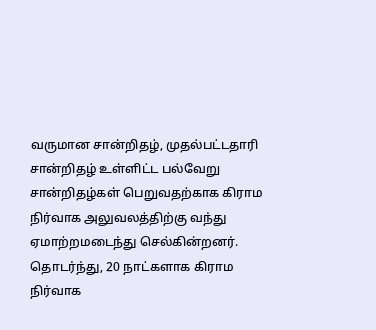வருமான சான்றிதழ், முதல்பட்டதாரி சான்றிதழ் உள்ளிட்ட பல்வேறு சான்றிதழ்கள் பெறுவதற்காக கிராம நிர்வாக அலுவலத்திற்கு வந்து ஏமாற்றமடைந்து செல்கின்றனர். தொடர்ந்து, 20 நாட்களாக கிராம நிர்வாக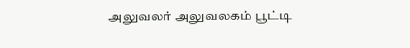அலுவலர் அலுவலகம் பூட்டி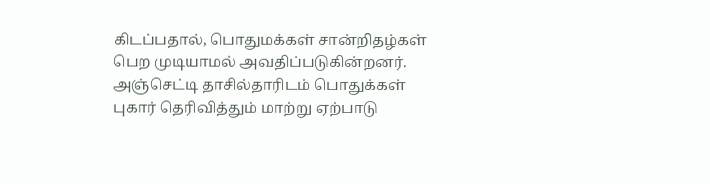கிடப்பதால், பொதுமக்கள் சான்றிதழ்கள் பெற முடியாமல் அவதிப்படுகின்றனர். அஞ்செட்டி தாசில்தாரிடம் பொதுக்கள் புகார் தெரிவித்தும் மாற்று ஏற்பாடு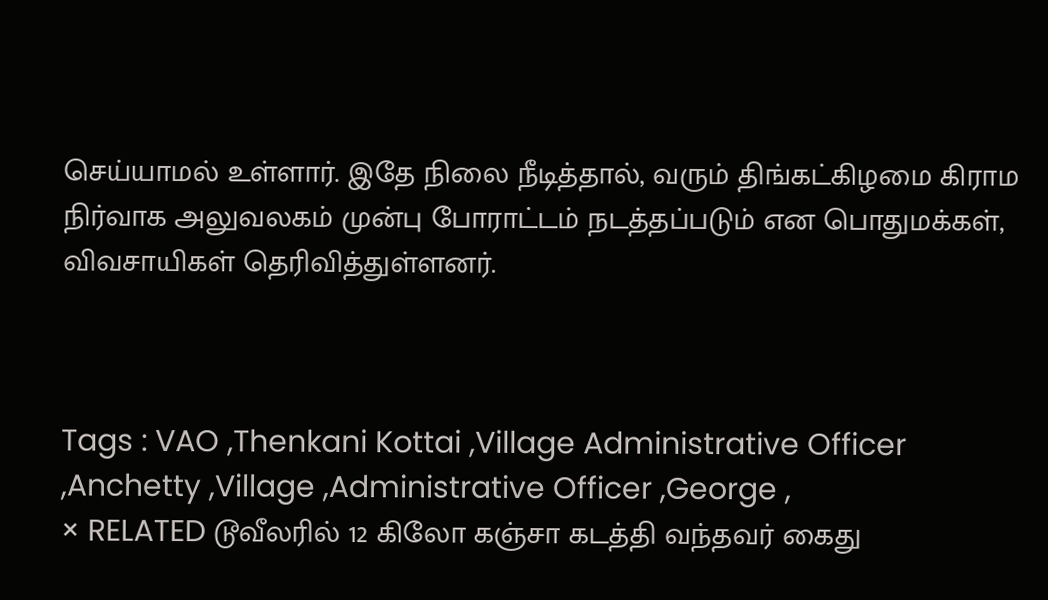செய்யாமல் உள்ளார். இதே நிலை நீடித்தால், வரும் திங்கட்கிழமை கிராம நிர்வாக அலுவலகம் முன்பு போராட்டம் நடத்தப்படும் என பொதுமக்கள், விவசாயிகள் தெரிவித்துள்ளனர்.



Tags : VAO ,Thenkani Kottai ,Village Administrative Officer ,Anchetty ,Village ,Administrative Officer ,George ,
× RELATED டூவீலரில் 12 கிலோ கஞ்சா கடத்தி வந்தவர் கைது